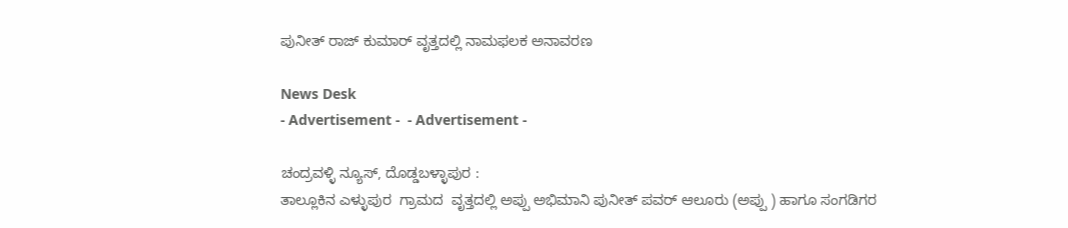ಪುನೀತ್ ರಾಜ್ ಕುಮಾರ್ ವೃತ್ತದಲ್ಲಿ ನಾಮಫಲಕ ಅನಾವರಣ

News Desk
- Advertisement -  - Advertisement -

ಚಂದ್ರವಳ್ಳಿ ನ್ಯೂಸ್, ದೊಡ್ಡಬಳ್ಳಾಪುರ :
ತಾಲ್ಲೂಕಿನ ಎಳ್ಳುಪುರ  ಗ್ರಾಮದ  ವೃತ್ತದಲ್ಲಿ ಅಪ್ಪು ಅಭಿಮಾನಿ ಪುನೀತ್ ಪವರ್ ಆಲೂರು (ಅಪ್ಪು ) ಹಾಗೂ ಸಂಗಡಿಗರ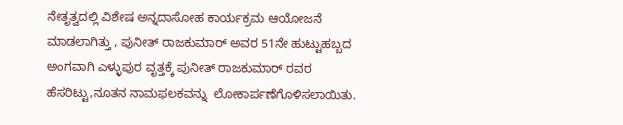ನೇತೃತ್ವದಲ್ಲಿ ವಿಶೇಷ ಅನ್ನದಾಸೋಹ ಕಾರ್ಯಕ್ರಮ ಆಯೋಜನೆ ಮಾಡಲಾಗಿತ್ತು , ಪುನೀತ್ ರಾಜಕುಮಾರ್ ಅವರ 51ನೇ ಹುಟ್ಟುಹಬ್ಬದ ಅಂಗವಾಗಿ ಎಳ್ಳುಪುರ ವೃತ್ತಕ್ಕೆ ಪುನೀತ್ ರಾಜಕುಮಾರ್ ರವರ ಹೆಸರಿಟ್ಟು,ನೂತನ ನಾಮಫಲಕವನ್ನು  ಲೋಕಾರ್ಪಣೆಗೊಳಿಸಲಾಯಿತು.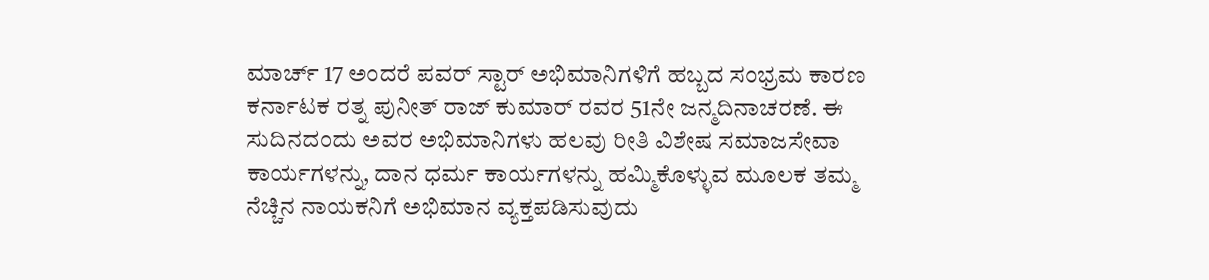ಮಾರ್ಚ್ 17 ಅಂದರೆ ಪವರ್ ಸ್ಟಾರ್ ಅಭಿಮಾನಿಗಳಿಗೆ ಹಬ್ಬದ ಸಂಭ್ರಮ ಕಾರಣ ಕರ್ನಾಟಕ ರತ್ನ ಪುನೀತ್ ರಾಜ್ ಕುಮಾರ್ ರವರ 51ನೇ ಜನ್ಮದಿನಾಚರಣೆ. ಈ ಸುದಿನದಂದು ಅವರ ಅಭಿಮಾನಿಗಳು ಹಲವು ರೀತಿ ವಿಶೇಷ ಸಮಾಜಸೇವಾ ಕಾರ್ಯಗಳನ್ನು, ದಾನ ಧರ್ಮ ಕಾರ್ಯಗಳನ್ನು ಹಮ್ಮಿಕೊಳ್ಳುವ ಮೂಲಕ ತಮ್ಮ ನೆಚ್ಚಿನ ನಾಯಕನಿಗೆ ಅಭಿಮಾನ ವ್ಯಕ್ತಪಡಿಸುವುದು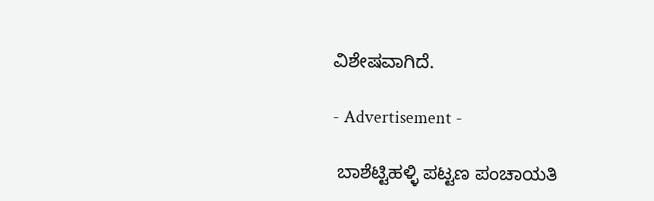ವಿಶೇಷವಾಗಿದೆ.

- Advertisement -

 ಬಾಶೆಟ್ಟಿಹಳ್ಳಿ ಪಟ್ಟಣ ಪಂಚಾಯತಿ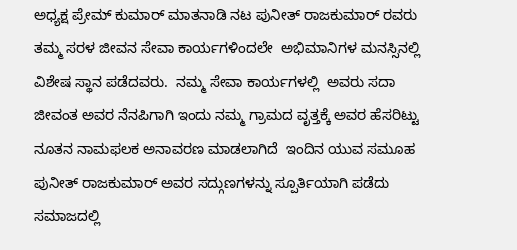ಅಧ್ಯಕ್ಷ ಪ್ರೇಮ್ ಕುಮಾರ್ ಮಾತನಾಡಿ ನಟ ಪುನೀತ್ ರಾಜಕುಮಾರ್ ರವರು ತಮ್ಮ ಸರಳ ಜೀವನ ಸೇವಾ ಕಾರ್ಯಗಳಿಂದಲೇ  ಅಭಿಮಾನಿಗಳ ಮನಸ್ಸಿನಲ್ಲಿ  ವಿಶೇಷ ಸ್ಥಾನ ಪಡೆದವರು.  ನಮ್ಮ ಸೇವಾ ಕಾರ್ಯಗಳಲ್ಲಿ  ಅವರು ಸದಾ ಜೀವಂತ ಅವರ ನೆನಪಿಗಾಗಿ ಇಂದು ನಮ್ಮ ಗ್ರಾಮದ ವೃತ್ತಕ್ಕೆ ಅವರ ಹೆಸರಿಟ್ಟು ನೂತನ ನಾಮಫಲಕ ಅನಾವರಣ ಮಾಡಲಾಗಿದೆ  ಇಂದಿನ ಯುವ ಸಮೂಹ ಪುನೀತ್ ರಾಜಕುಮಾರ್ ಅವರ ಸದ್ಗುಣಗಳನ್ನು ಸ್ಪೂರ್ತಿಯಾಗಿ ಪಡೆದು ಸಮಾಜದಲ್ಲಿ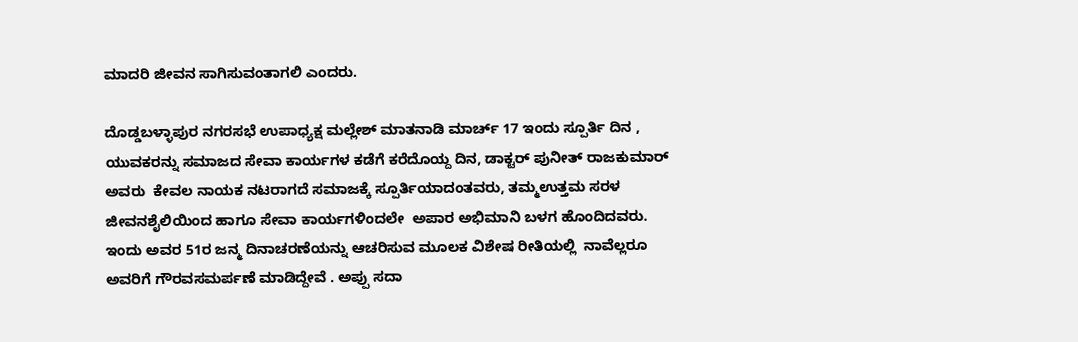ಮಾದರಿ ಜೀವನ ಸಾಗಿಸುವಂತಾಗಲಿ ಎಂದರು.

ದೊಡ್ಡಬಳ್ಳಾಪುರ ನಗರಸಭೆ ಉಪಾಧ್ಯಕ್ಷ ಮಲ್ಲೇಶ್ ಮಾತನಾಡಿ ಮಾರ್ಚ್ 17 ಇಂದು ಸ್ಪೂರ್ತಿ ದಿನ , ಯುವಕರನ್ನು ಸಮಾಜದ ಸೇವಾ ಕಾರ್ಯಗಳ ಕಡೆಗೆ ಕರೆದೊಯ್ದ ದಿನ, ಡಾಕ್ಟರ್ ಪುನೀತ್ ರಾಜಕುಮಾರ್ ಅವರು  ಕೇವಲ ನಾಯಕ ನಟರಾಗದೆ ಸಮಾಜಕ್ಕೆ ಸ್ಪೂರ್ತಿಯಾದಂತವರು, ತಮ್ಮಉತ್ತಮ ಸರಳ ಜೀವನಶೈಲಿಯಿಂದ ಹಾಗೂ ಸೇವಾ ಕಾರ್ಯಗಳಿಂದಲೇ  ಅಪಾರ ಅಭಿಮಾನಿ ಬಳಗ ಹೊಂದಿದವರು. ಇಂದು ಅವರ 51ರ ಜನ್ಮ ದಿನಾಚರಣೆಯನ್ನು ಆಚರಿಸುವ ಮೂಲಕ ವಿಶೇಷ ರೀತಿಯಲ್ಲಿ  ನಾವೆಲ್ಲರೂ ಅವರಿಗೆ ಗೌರವಸಮರ್ಪಣೆ ಮಾಡಿದ್ದೇವೆ . ಅಪ್ಪು ಸದಾ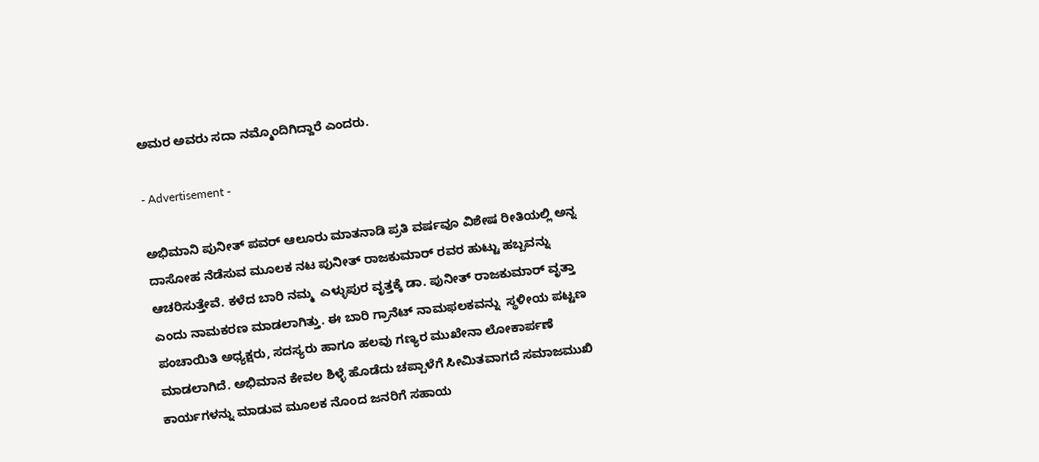ಅಮರ ಅವರು ಸದಾ ನಮ್ಮೊಂದಿಗಿದ್ದಾರೆ ಎಂದರು.

- Advertisement -

ಅಭಿಮಾನಿ ಪುನೀತ್ ಪವರ್ ಆಲೂರು ಮಾತನಾಡಿ ಪ್ರತಿ ವರ್ಷವೂ ವಿಶೇಷ ರೀತಿಯಲ್ಲಿ ಅನ್ನ ದಾಸೋಹ ನೆಡೆಸುವ ಮೂಲಕ ನಟ ಪುನೀತ್ ರಾಜಕುಮಾರ್ ರವರ ಹುಟ್ಟು ಹಬ್ಬವನ್ನು ಆಚರಿಸುತ್ತೇವೆ. ಕಳೆದ ಬಾರಿ ನಮ್ಮ  ಎಳ್ಳುಪುರ ವೃತ್ತಕ್ಕೆ ಡಾ. ಪುನೀತ್ ರಾಜಕುಮಾರ್ ವೃತ್ತಾ ಎಂದು ನಾಮಕರಣ ಮಾಡಲಾಗಿತ್ತು. ಈ ಬಾರಿ ಗ್ರಾನೆಟ್ ನಾಮಫಲಕವನ್ನು  ಸ್ಥಳೀಯ ಪಟ್ಟಣ ಪಂಚಾಯಿತಿ ಅಧ್ಯಕ್ಷರು, ಸದಸ್ಯರು ಹಾಗೂ ಹಲವು ಗಣ್ಯರ ಮುಖೇನಾ ಲೋಕಾರ್ಪಣೆ ಮಾಡಲಾಗಿದೆ. ಅಭಿಮಾನ ಕೇವಲ ಶಿಳ್ಳೆ ಹೊಡೆದು ಚಪ್ಪಾಳೆಗೆ ಸೀಮಿತವಾಗದೆ ಸಮಾಜಮುಖಿ ಕಾರ್ಯಗಳನ್ನು ಮಾಡುವ ಮೂಲಕ ನೊಂದ ಜನರಿಗೆ ಸಹಾಯ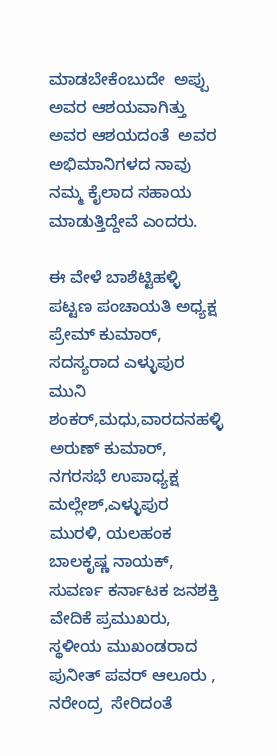ಮಾಡಬೇಕೆಂಬುದೇ  ಅಪ್ಪು ಅವರ ಆಶಯವಾಗಿತ್ತು  ಅವರ ಆಶಯದಂತೆ  ಅವರ ಅಭಿಮಾನಿಗಳದ ನಾವು  ನಮ್ಮ ಕೈಲಾದ ಸಹಾಯ ಮಾಡುತ್ತಿದ್ದೇವೆ ಎಂದರು.

ಈ ವೇಳೆ ಬಾಶೆಟ್ಟಿಹಳ್ಳಿ ಪಟ್ಟಣ ಪಂಚಾಯತಿ ಅಧ್ಯಕ್ಷ ಪ್ರೇಮ್ ಕುಮಾರ್, ಸದಸ್ಯರಾದ ಎಳ್ಳುಪುರ ಮುನಿ ಶಂಕರ್,ಮಧು,ವಾರದನಹಳ್ಳಿ ಅರುಣ್ ಕುಮಾರ್, ನಗರಸಭೆ ಉಪಾಧ್ಯಕ್ಷ ಮಲ್ಲೇಶ್,ಎಳ್ಳುಪುರ ಮುರಳಿ, ಯಲಹಂಕ ಬಾಲಕೃಷ್ಣ ನಾಯಕ್,  ಸುವರ್ಣ ಕರ್ನಾಟಕ ಜನಶಕ್ತಿ ವೇದಿಕೆ ಪ್ರಮುಖರು, ಸ್ಥಳೀಯ ಮುಖಂಡರಾದ ಪುನೀತ್ ಪವರ್ ಆಲೂರು , ನರೇಂದ್ರ  ಸೇರಿದಂತೆ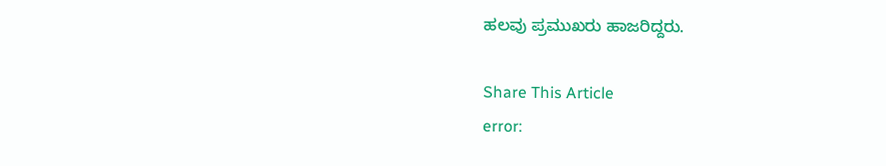ಹಲವು ಪ್ರಮುಖರು ಹಾಜರಿದ್ದರು.

Share This Article
error: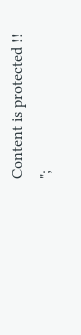Content is protected !!
";